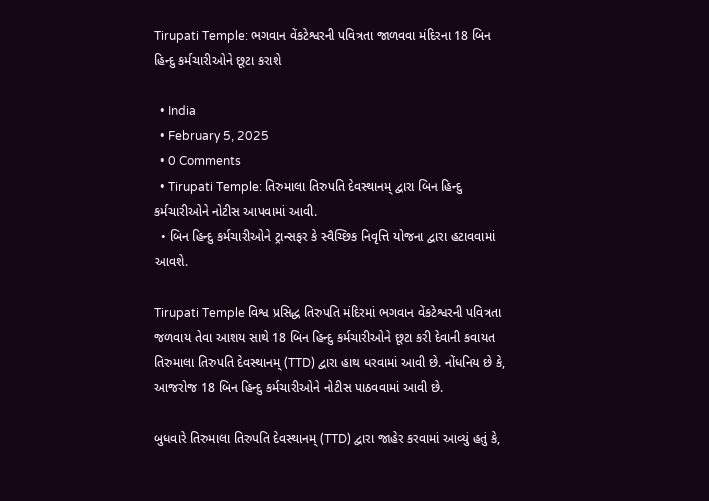Tirupati Temple: ભગવાન વેંકટેશ્વરની પવિત્રતા જાળવવા મંદિરના 18 બિન હિન્દુ કર્મચારીઓને છૂટા કરાશે

  • India
  • February 5, 2025
  • 0 Comments
  • Tirupati Temple: તિરુમાલા તિરુપતિ દેવસ્થાનમ્ દ્વારા બિન હિન્દુ કર્મચારીઓને નોટીસ આપવામાં આવી.
  • બિન હિન્દુ કર્મચારીઓને ટ્રાન્સફર કે સ્વૈચ્છિક નિવૃત્તિ યોજના દ્વારા હટાવવામાં આવશે.

Tirupati Temple વિશ્વ પ્રસિદ્ધ તિરુપતિ મંદિરમાં ભગવાન વેંકટેશ્વરની પવિત્રતા જળવાય તેવા આશય સાથે 18 બિન હિન્દુ કર્મચારીઓને છૂટા કરી દેવાની કવાયત તિરુમાલા તિરુપતિ દેવસ્થાનમ્ (TTD) દ્વારા હાથ ધરવામાં આવી છે. નોંધનિય છે કે, આજરોજ 18 બિન હિન્દુ કર્મચારીઓને નોટીસ પાઠવવામાં આવી છે.

બુધવારે તિરુમાલા તિરુપતિ દેવસ્થાનમ્ (TTD) દ્વારા જાહેર કરવામાં આવ્યું હતું કે,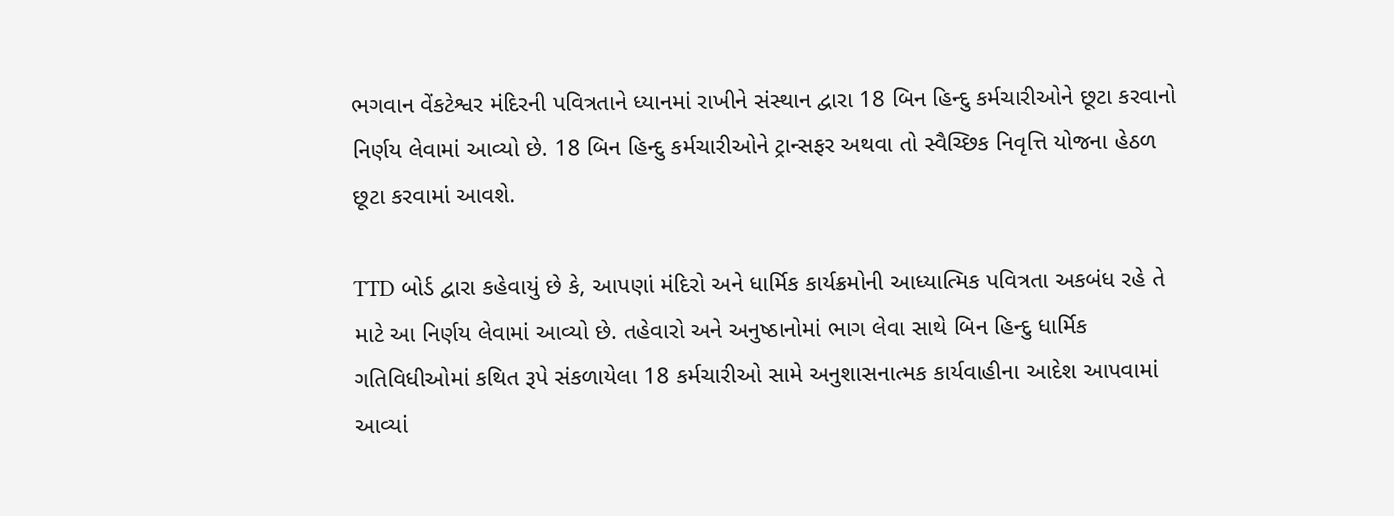ભગવાન વેંકટેશ્વર મંદિરની પવિત્રતાને ધ્યાનમાં રાખીને સંસ્થાન દ્વારા 18 બિન હિન્દુ કર્મચારીઓને છૂટા કરવાનો નિર્ણય લેવામાં આવ્યો છે. 18 બિન હિન્દુ કર્મચારીઓને ટ્રાન્સફર અથવા તો સ્વૈચ્છિક નિવૃત્તિ યોજના હેઠળ છૂટા કરવામાં આવશે.

TTD બોર્ડ દ્વારા કહેવાયું છે કે, આપણાં મંદિરો અને ધાર્મિક કાર્યક્રમોની આધ્યાત્મિક પવિત્રતા અકબંધ રહે તે માટે આ નિર્ણય લેવામાં આવ્યો છે. તહેવારો અને અનુષ્ઠાનોમાં ભાગ લેવા સાથે બિન હિન્દુ ધાર્મિક ગતિવિધીઓમાં કથિત રૂપે સંકળાયેલા 18 કર્મચારીઓ સામે અનુશાસનાત્મક કાર્યવાહીના આદેશ આપવામાં આવ્યાં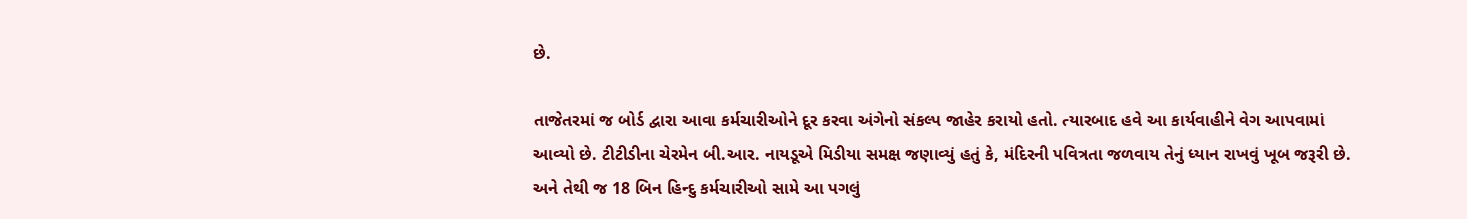છે.

તાજેતરમાં જ બોર્ડ દ્વારા આવા કર્મચારીઓને દૂર કરવા અંગેનો સંકલ્પ જાહેર કરાયો હતો. ત્યારબાદ હવે આ કાર્યવાહીને વેગ આપવામાં આવ્યો છે. ટીટીડીના ચેરમેન બી.આર. નાયડૂએ મિડીયા સમક્ષ જણાવ્યું હતું કે, મંદિરની પવિત્રતા જળવાય તેનું ધ્યાન રાખવું ખૂબ જરૂરી છે. અને તેથી જ 18 બિન હિન્દુ કર્મચારીઓ સામે આ પગલું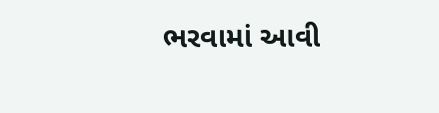ભરવામાં આવી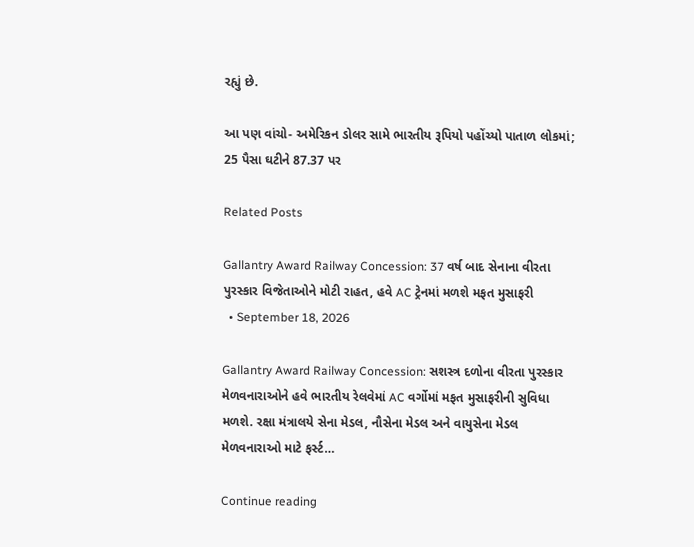રહ્યું છે.

આ પણ વાંચો- અમેરિકન ડોલર સામે ભારતીય રૂપિયો પહોંચ્યો પાતાળ લોકમાં; 25 પૈસા ઘટીને 87.37 પર

Related Posts

Gallantry Award Railway Concession: 37 વર્ષ બાદ સેનાના વીરતા પુરસ્કાર વિજેતાઓને મોટી રાહત, હવે AC ટ્રેનમાં મળશે મફત મુસાફરી
  • September 18, 2026

Gallantry Award Railway Concession: સશસ્ત્ર દળોના વીરતા પુરસ્કાર મેળવનારાઓને હવે ભારતીય રેલવેમાં AC વર્ગોમાં મફત મુસાફરીની સુવિધા મળશે. રક્ષા મંત્રાલયે સેના મેડલ, નૌસેના મેડલ અને વાયુસેના મેડલ મેળવનારાઓ માટે ફર્સ્ટ…

Continue reading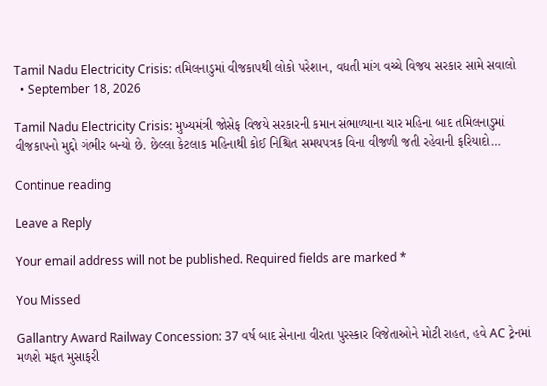Tamil Nadu Electricity Crisis: તમિલનાડુમાં વીજકાપથી લોકો પરેશાન, વધતી માંગ વચ્ચે વિજય સરકાર સામે સવાલો
  • September 18, 2026

Tamil Nadu Electricity Crisis: મુખ્યમંત્રી જોસેફ વિજયે સરકારની કમાન સંભાળ્યાના ચાર મહિના બાદ તમિલનાડુમાં વીજકાપનો મુદ્દો ગંભીર બન્યો છે. છેલ્લા કેટલાક મહિનાથી કોઈ નિશ્ચિત સમયપત્રક વિના વીજળી જતી રહેવાની ફરિયાદો…

Continue reading

Leave a Reply

Your email address will not be published. Required fields are marked *

You Missed

Gallantry Award Railway Concession: 37 વર્ષ બાદ સેનાના વીરતા પુરસ્કાર વિજેતાઓને મોટી રાહત, હવે AC ટ્રેનમાં મળશે મફત મુસાફરી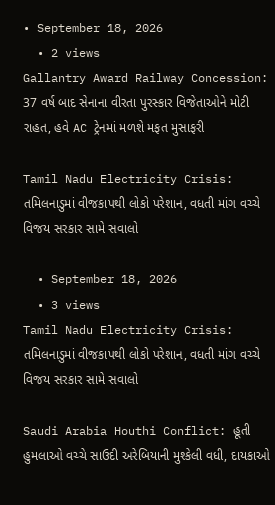• September 18, 2026
  • 2 views
Gallantry Award Railway Concession: 37 વર્ષ બાદ સેનાના વીરતા પુરસ્કાર વિજેતાઓને મોટી રાહત, હવે AC ટ્રેનમાં મળશે મફત મુસાફરી

Tamil Nadu Electricity Crisis: તમિલનાડુમાં વીજકાપથી લોકો પરેશાન, વધતી માંગ વચ્ચે વિજય સરકાર સામે સવાલો

  • September 18, 2026
  • 3 views
Tamil Nadu Electricity Crisis: તમિલનાડુમાં વીજકાપથી લોકો પરેશાન, વધતી માંગ વચ્ચે વિજય સરકાર સામે સવાલો

Saudi Arabia Houthi Conflict: હૂતી હુમલાઓ વચ્ચે સાઉદી અરેબિયાની મુશ્કેલી વધી, દાયકાઓ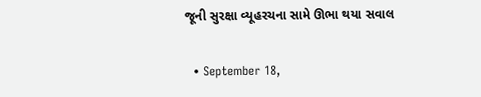જૂની સુરક્ષા વ્યૂહરચના સામે ઊભા થયા સવાલ

  • September 18,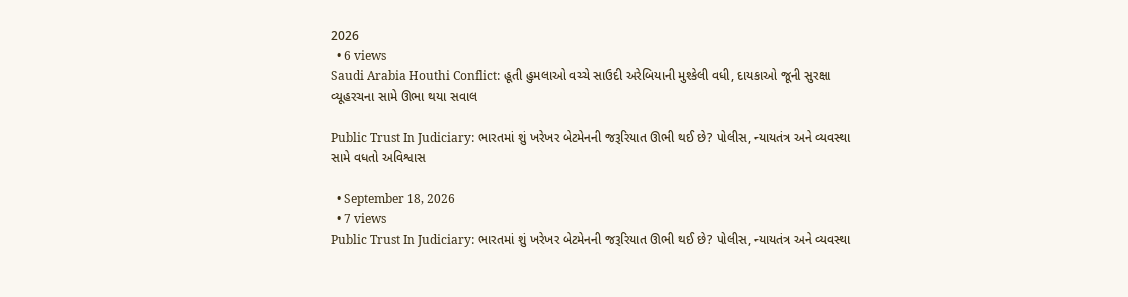2026
  • 6 views
Saudi Arabia Houthi Conflict: હૂતી હુમલાઓ વચ્ચે સાઉદી અરેબિયાની મુશ્કેલી વધી, દાયકાઓ જૂની સુરક્ષા વ્યૂહરચના સામે ઊભા થયા સવાલ

Public Trust In Judiciary: ભારતમાં શું ખરેખર બેટમેનની જરૂરિયાત ઊભી થઈ છે? પોલીસ, ન્યાયતંત્ર અને વ્યવસ્થા સામે વધતો અવિશ્વાસ

  • September 18, 2026
  • 7 views
Public Trust In Judiciary: ભારતમાં શું ખરેખર બેટમેનની જરૂરિયાત ઊભી થઈ છે? પોલીસ, ન્યાયતંત્ર અને વ્યવસ્થા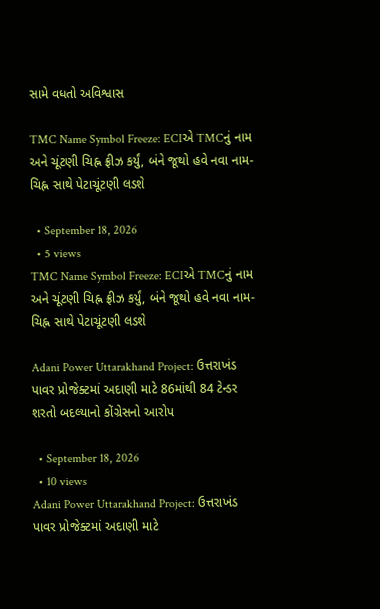સામે વધતો અવિશ્વાસ

TMC Name Symbol Freeze: ECIએ TMCનું નામ અને ચૂંટણી ચિહ્ન ફ્રીઝ કર્યું, બંને જૂથો હવે નવા નામ-ચિહ્ન સાથે પેટાચૂંટણી લડશે

  • September 18, 2026
  • 5 views
TMC Name Symbol Freeze: ECIએ TMCનું નામ અને ચૂંટણી ચિહ્ન ફ્રીઝ કર્યું, બંને જૂથો હવે નવા નામ-ચિહ્ન સાથે પેટાચૂંટણી લડશે

Adani Power Uttarakhand Project: ઉત્તરાખંડ પાવર પ્રોજેક્ટમાં અદાણી માટે 86માંથી 84 ટેન્ડર શરતો બદલ્યાનો કોંગ્રેસનો આરોપ

  • September 18, 2026
  • 10 views
Adani Power Uttarakhand Project: ઉત્તરાખંડ પાવર પ્રોજેક્ટમાં અદાણી માટે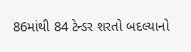86માંથી 84 ટેન્ડર શરતો બદલ્યાનો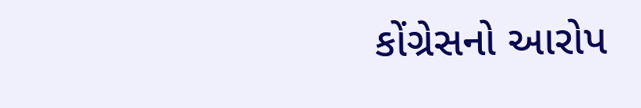કોંગ્રેસનો આરોપ